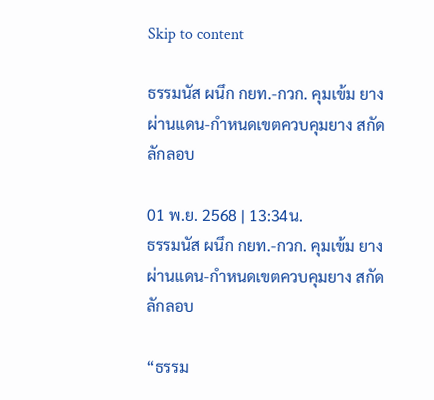Skip to content

ธรรมนัส ผนึก กยท.-กวก. คุมเข้ม ยางผ่านแดน-กำหนดเขตควบคุมยาง สกัดลักลอบ

01 พ.ย. 2568 | 13:34น.
ธรรมนัส ผนึก กยท.-กวก. คุมเข้ม ยางผ่านแดน-กำหนดเขตควบคุมยาง สกัดลักลอบ

“ธรรม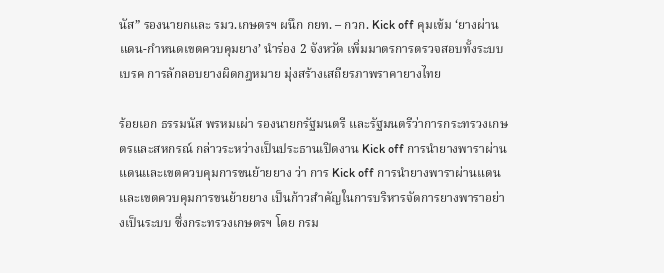นัส” รองนายกและ รมว.เกษตรฯ ผนึก กยท. – กวก. Kick off คุมเข้ม ‘ยางผ่านแดน-กำหนดเขตควบคุมยาง’ นำร่อง 2 จังหวัด เพิ่มมาตรการตรวจสอบทั้งระบบ เบรค การลักลอบยางผิดกฎหมาย มุ่งสร้างเสถียรภาพราคายางไทย

ร้อยเอก ธรรมนัส พรหมเผ่า รองนายกรัฐมนตรี และรัฐมนตรีว่าการกระทรวงเกษตรและสหกรณ์ กล่าวระหว่างเป็นประธานเปิดงาน Kick off การนำยางพาราผ่านแดนและเขตควบคุมการขนย้ายยาง ว่า การ Kick off การนำยางพาราผ่านแดนและเขตควบคุมการขนย้ายยาง เป็นก้าวสำคัญในการบริหารจัดการยางพาราอย่างเป็นระบบ ซึ่งกระทรวงเกษตรฯ โดย กรม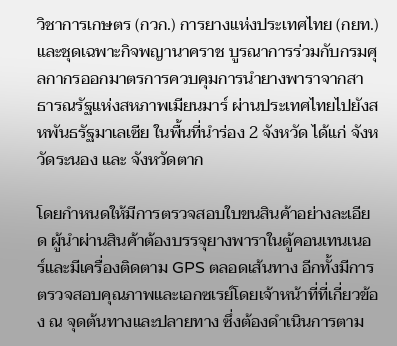วิชาการเกษตร (กวก.) การยางแห่งประเทศไทย (กยท.) และชุดเฉพาะกิจพญานาคราช บูรณาการร่วมกับกรมศุลกากรออกมาตรการควบคุมการนำยางพาราจากสาธารณรัฐแห่งสหภาพเมียนมาร์ ผ่านประเทศไทยไปยังสหพันธรัฐมาเลเซีย ในพื้นที่นำร่อง 2 จังหวัด ได้แก่ จังหวัดระนอง และ จังหวัดตาก

โดยกำหนดให้มีการตรวจสอบใบขนสินค้าอย่างละเอียด ผู้นำผ่านสินค้าต้องบรรจุยางพาราในตู้คอนเทนเนอร์และมีเครื่องติดตาม GPS ตลอดเส้นทาง อีกทั้งมีการตรวจสอบคุณภาพและเอกซเรย์โดยเจ้าหน้าที่ที่เกี่ยวข้อง ณ จุดต้นทางและปลายทาง ซึ่งต้องดำเนินการตาม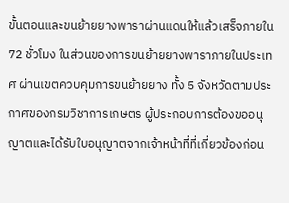ขั้นตอนและขนย้ายยางพาราผ่านแดนให้แล้วเสร็จภายใน 72 ชั่วโมง ในส่วนของการขนย้ายยางพาราภายในประเทศ ผ่านเขตควบคุมการขนย้ายยาง ทั้ง 5 จังหวัดตามประกาศของกรมวิชาการเกษตร ผู้ประกอบการต้องขออนุญาตและได้รับใบอนุญาตจากเจ้าหน้าที่ที่เกี่ยวข้องก่อน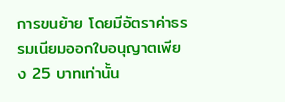การขนย้าย โดยมีอัตราค่าธรรมเนียมออกใบอนุญาตเพียง 25 บาทเท่านั้น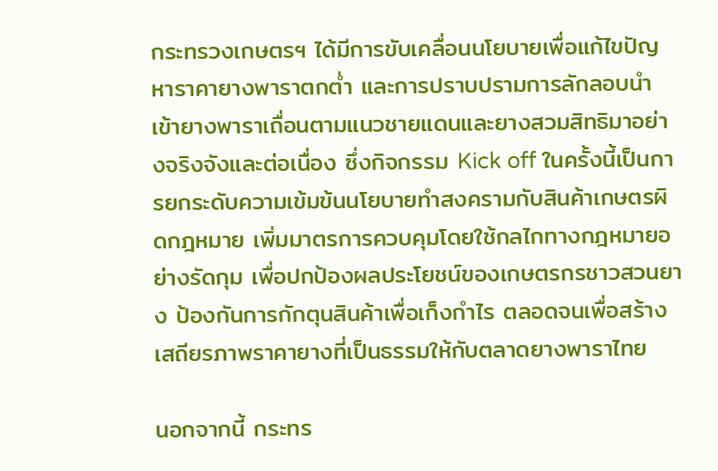กระทรวงเกษตรฯ ได้มีการขับเคลื่อนนโยบายเพื่อแก้ไขปัญหาราคายางพาราตกต่ำ และการปราบปรามการลักลอบนำเข้ายางพาราเถื่อนตามแนวชายแดนและยางสวมสิทธิมาอย่างจริงจังและต่อเนื่อง ซึ่งกิจกรรม Kick off ในครั้งนี้เป็นการยกระดับความเข้มข้นนโยบายทำสงครามกับสินค้าเกษตรผิดกฎหมาย เพิ่มมาตรการควบคุมโดยใช้กลไกทางกฎหมายอย่างรัดกุม เพื่อปกป้องผลประโยชน์ของเกษตรกรชาวสวนยาง ป้องกันการกักตุนสินค้าเพื่อเก็งกำไร ตลอดจนเพื่อสร้างเสถียรภาพราคายางที่เป็นธรรมให้กับตลาดยางพาราไทย

นอกจากนี้ กระทร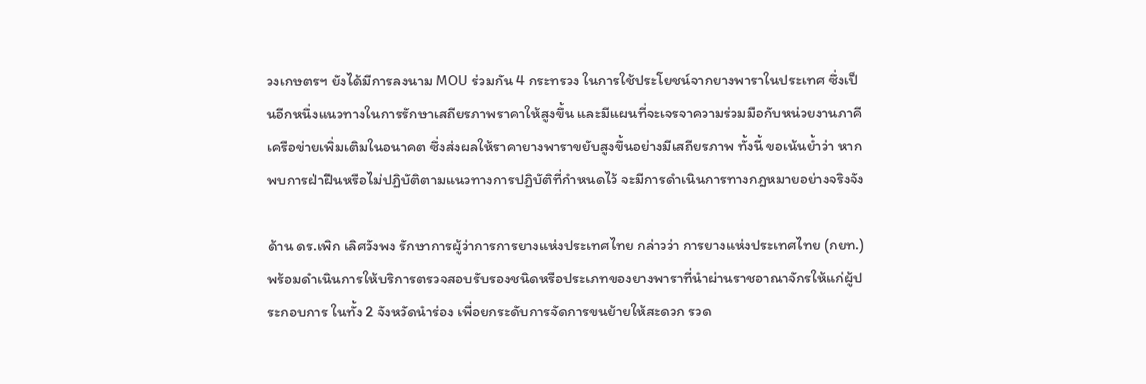วงเกษตรฯ ยังได้มีการลงนาม MOU ร่วมกัน 4 กระทรวง ในการใช้ประโยชน์จากยางพาราในประเทศ ซึ่งเป็นอีกหนึ่งแนวทางในการรักษาเสถียรภาพราคาให้สูงขึ้น และมีแผนที่จะเจรจาความร่วมมือกับหน่วยงานภาคีเครือข่ายเพิ่มเติมในอนาคต ซึ่งส่งผลให้ราคายางพาราขยับสูงขึ้นอย่างมีเสถียรภาพ ทั้งนี้ ขอเน้นย้ำว่า หากพบการฝ่าฝืนหรือไม่ปฏิบัติตามแนวทางการปฏิบัติที่กำหนดไว้ จะมีการดำเนินการทางกฎหมายอย่างจริงจัง

ด้าน ดร.เพิก เลิศวังพง รักษาการผู้ว่าการการยางแห่งประเทศไทย กล่าวว่า การยางแห่งประเทศไทย (กยท.) พร้อมดำเนินการให้บริการตรวจสอบรับรองชนิดหรือประเภทของยางพาราที่นำผ่านราชอาณาจักรให้แก่ผู้ประกอบการ ในทั้ง 2 จังหวัดนำร่อง เพื่อยกระดับการจัดการขนย้ายให้สะดวก รวด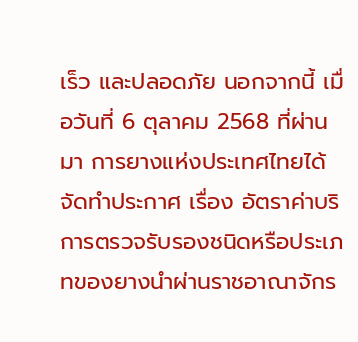เร็ว และปลอดภัย นอกจากนี้ เมื่อวันที่ 6 ตุลาคม 2568 ที่ผ่านมา การยางแห่งประเทศไทยได้จัดทำประกาศ เรื่อง อัตราค่าบริการตรวจรับรองชนิดหรือประเภทของยางนำผ่านราชอาณาจักร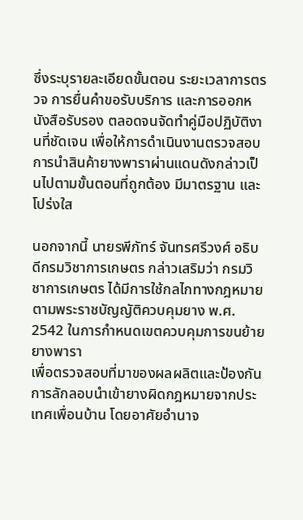ซึ่งระบุรายละเอียดขั้นตอน ระยะเวลาการตรวจ การยื่นคำขอรับบริการ และการออกหนังสือรับรอง ตลอดจนจัดทำคู่มือปฏิบัติงานที่ชัดเจน เพื่อให้การดำเนินงานตรวจสอบการนำสินค้ายางพาราผ่านแดนดังกล่าวเป็นไปตามขั้นตอนที่ถูกต้อง มีมาตรฐาน และโปร่งใส

นอกจากนี้ นายรพีภัทร์ จันทรศรีวงศ์ อธิบดีกรมวิชาการเกษตร กล่าวเสริมว่า กรมวิชาการเกษตร ได้มีการใช้กลไกทางกฎหมายตามพระราชบัญญัติควบคุมยาง พ.ศ. 2542 ในการกำหนดเขตควบคุมการขนย้ายยางพารา
เพื่อตรวจสอบที่มาของผลผลิตและป้องกันการลักลอบนำเข้ายางผิดกฎหมายจากประเทศเพื่อนบ้าน โดยอาศัยอำนาจ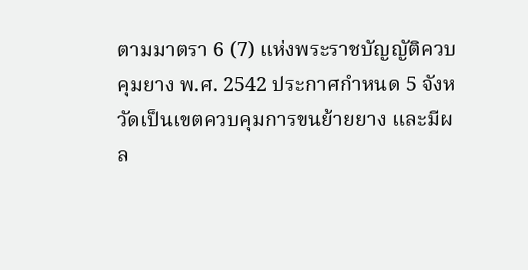ตามมาตรา 6 (7) แห่งพระราชบัญญัติควบคุมยาง พ.ศ. 2542 ประกาศกำหนด 5 จังหวัดเป็นเขตควบคุมการขนย้ายยาง และมีผล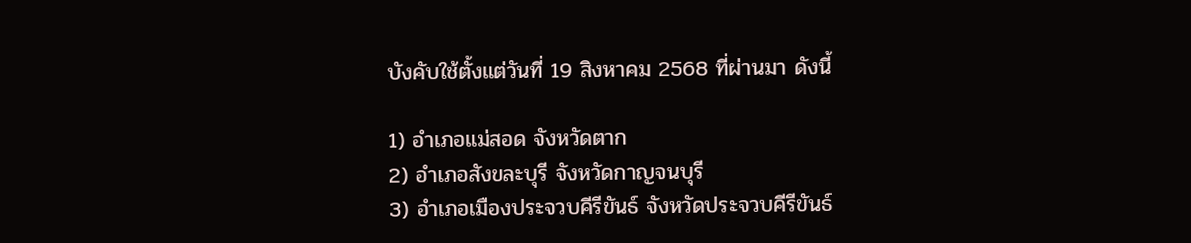บังคับใช้ตั้งแต่วันที่ 19 สิงหาคม 2568 ที่ผ่านมา ดังนี้

1) อำเภอแม่สอด จังหวัดตาก
2) อำเภอสังขละบุรี จังหวัดกาญจนบุรี
3) อำเภอเมืองประจวบคีรีขันธ์ จังหวัดประจวบคีรีขันธ์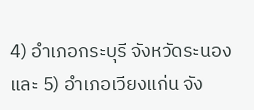4) อำเภอกระบุรี จังหวัดระนอง
และ 5) อำเภอเวียงแก่น จัง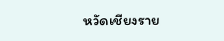หวัดเชียงราย